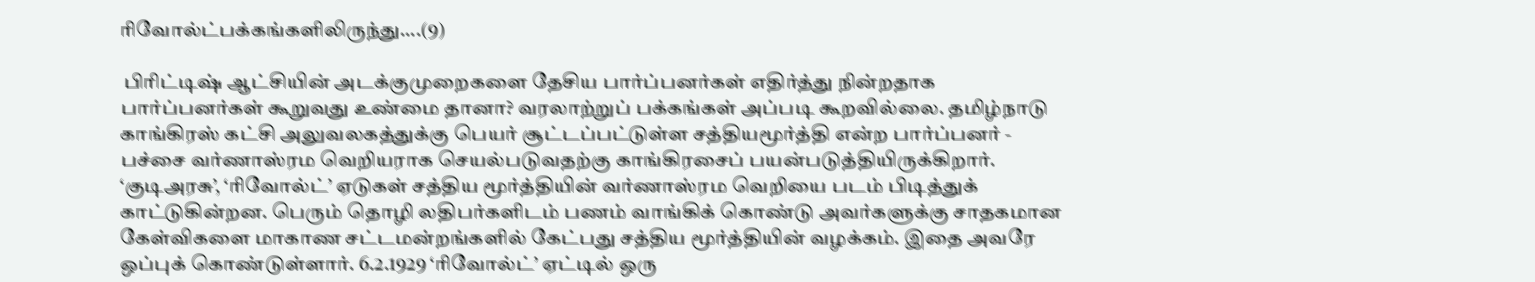ரிவோல்ட்பக்கங்களிலிருந்து....(9)

 பிரிட்டிஷ் ஆட்சியின் அடக்குமுறைகளை தேசிய பார்ப்பனர்கள் எதிர்த்து நின்றதாக பார்ப்பனர்கள் கூறுவது உண்மை தானா? வரலாற்றுப் பக்கங்கள் அப்படி கூறவில்லை. தமிழ்நாடு காங்கிரஸ் கட்சி அலுவலகத்துக்கு பெயர் சூட்டப்பட்டுள்ள சத்தியமூர்த்தி என்ற பார்ப்பனர் - பச்சை வர்ணாஸ்ரம வெறியராக செயல்படுவதற்கு காங்கிரசைப் பயன்படுத்தியிருக்கிறார். ‘குடிஅரசு’, ‘ரிவோல்ட்’ ஏடுகள் சத்திய மூர்த்தியின் வர்ணாஸ்ரம வெறியை படம் பிடித்துக் காட்டுகின்றன. பெரும் தொழி லதிபர்களிடம் பணம் வாங்கிக் கொண்டு அவர்களுக்கு சாதகமான கேள்விகளை மாகாண சட்டமன்றங்களில் கேட்பது சத்திய மூர்த்தியின் வழக்கம். இதை அவரே ஒப்புக் கொண்டுள்ளார். 6.2.1929 ‘ரிவோல்ட்’ ஏட்டில் ஒரு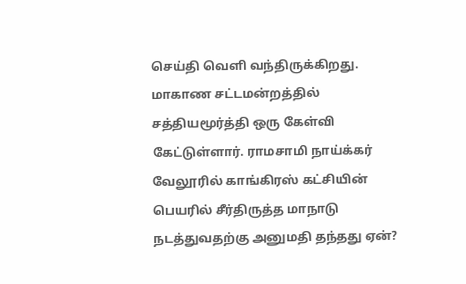செய்தி வெளி வந்திருக்கிறது. மாகாண சட்டமன்றத்தில் சத்தியமூர்த்தி ஒரு கேள்வி கேட்டுள்ளார். ராமசாமி நாய்க்கர் வேலூரில் காங்கிரஸ் கட்சியின் பெயரில் சீர்திருத்த மாநாடு நடத்துவதற்கு அனுமதி தந்தது ஏன்?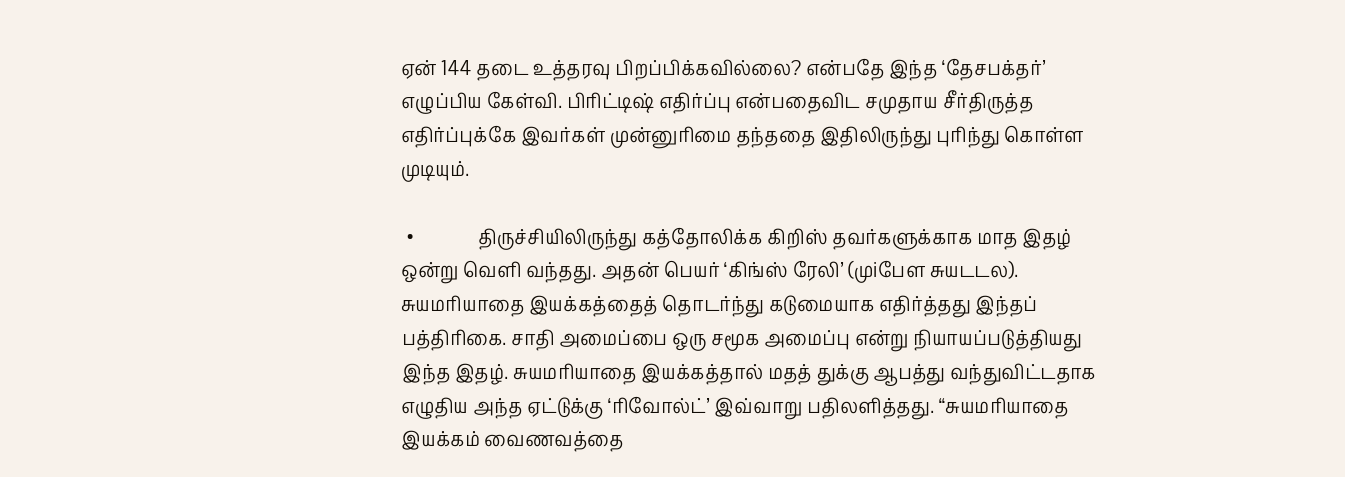ஏன் 144 தடை உத்தரவு பிறப்பிக்கவில்லை? என்பதே இந்த ‘தேசபக்தர்’ எழுப்பிய கேள்வி. பிரிட்டிஷ் எதிர்ப்பு என்பதைவிட சமுதாய சீர்திருத்த எதிர்ப்புக்கே இவர்கள் முன்னுரிமை தந்ததை இதிலிருந்து புரிந்து கொள்ள முடியும்.

 •              திருச்சியிலிருந்து கத்தோலிக்க கிறிஸ் தவர்களுக்காக மாத இதழ் ஒன்று வெளி வந்தது. அதன் பெயர் ‘கிங்ஸ் ரேலி’ (முiபேள சுயடடல). சுயமரியாதை இயக்கத்தைத் தொடர்ந்து கடுமையாக எதிர்த்தது இந்தப் பத்திரிகை. சாதி அமைப்பை ஒரு சமூக அமைப்பு என்று நியாயப்படுத்தியது இந்த இதழ். சுயமரியாதை இயக்கத்தால் மதத் துக்கு ஆபத்து வந்துவிட்டதாக எழுதிய அந்த ஏட்டுக்கு ‘ரிவோல்ட்’ இவ்வாறு பதிலளித்தது. “சுயமரியாதை இயக்கம் வைணவத்தை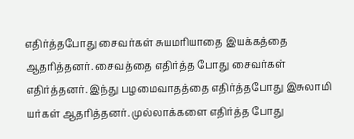எதிர்த்தபோது சைவர்கள் சுயமரியாதை இயக்கத்தை ஆதரித்தனர். சைவத்தை எதிர்த்த போது சைவர்கள் எதிர்த்தனர். இந்து பழமைவாதத்தை எதிர்த்தபோது இசுலாமி யர்கள் ஆதரித்தனர். முல்லாக்களை எதிர்த்த போது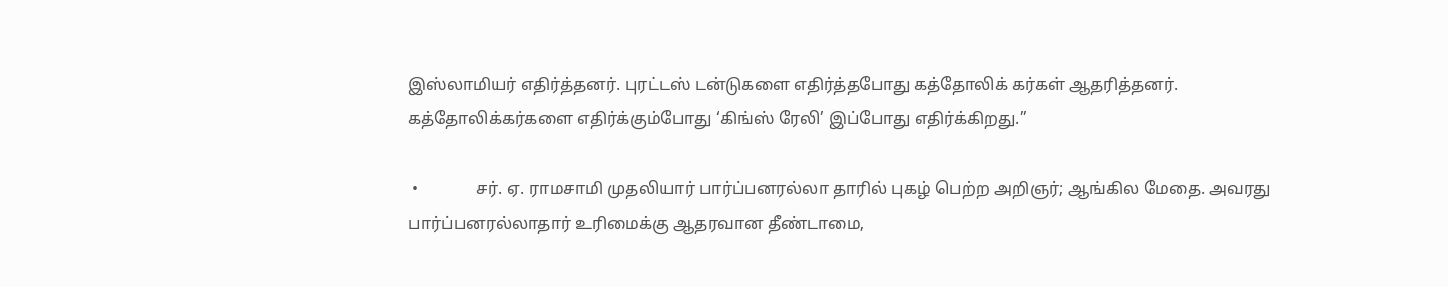இஸ்லாமியர் எதிர்த்தனர். புரட்டஸ் டன்டுகளை எதிர்த்தபோது கத்தோலிக் கர்கள் ஆதரித்தனர். கத்தோலிக்கர்களை எதிர்க்கும்போது ‘கிங்ஸ் ரேலி’ இப்போது எதிர்க்கிறது.”

 •              சர். ஏ. ராமசாமி முதலியார் பார்ப்பனரல்லா தாரில் புகழ் பெற்ற அறிஞர்; ஆங்கில மேதை. அவரது பார்ப்பனரல்லாதார் உரிமைக்கு ஆதரவான தீண்டாமை,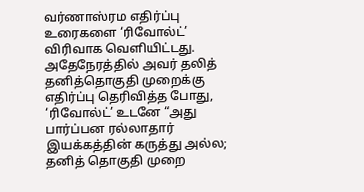வர்ணாஸ்ரம எதிர்ப்பு உரைகளை ‘ரிவோல்ட்’ விரிவாக வெளியிட்டது. அதேநேரத்தில் அவர் தலித் தனித்தொகுதி முறைக்கு எதிர்ப்பு தெரிவித்த போது, ‘ரிவோல்ட்’ உடனே “அது பார்ப்பன ரல்லாதார் இயக்கத்தின் கருத்து அல்ல; தனித் தொகுதி முறை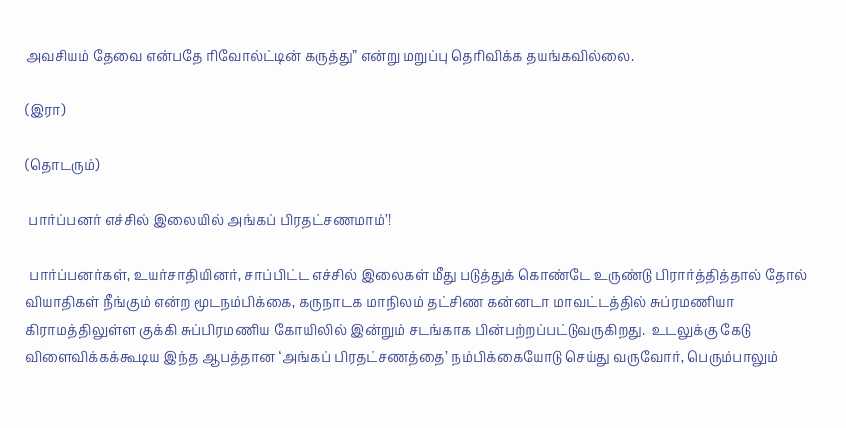அவசியம் தேவை என்பதே ரிவோல்ட்டின் கருத்து” என்று மறுப்பு தெரிவிக்க தயங்கவில்லை.

(இரா)

(தொடரும்)

 பார்ப்பனர் எச்சில் இலையில் அங்கப் பிரதட்சணமாம்’!

 பார்ப்பனர்கள், உயர்சாதியினர், சாப்பிட்ட எச்சில் இலைகள் மீது படுத்துக் கொண்டே உருண்டு பிரார்த்தித்தால் தோல் வியாதிகள் நீங்கும் என்ற மூடநம்பிக்கை, கருநாடக மாநிலம் தட்சிண கன்னடா மாவட்டத்தில் சுப்ரமணியா கிராமத்திலுள்ள குக்கி சுப்பிரமணிய கோயிலில் இன்றும் சடங்காக பின்பற்றப்பட்டுவருகிறது.  உடலுக்கு கேடு விளைவிக்கக்கூடிய இந்த ஆபத்தான ‘அங்கப் பிரதட்சணத்தை’ நம்பிக்கையோடு செய்து வருவோர், பெரும்பாலும்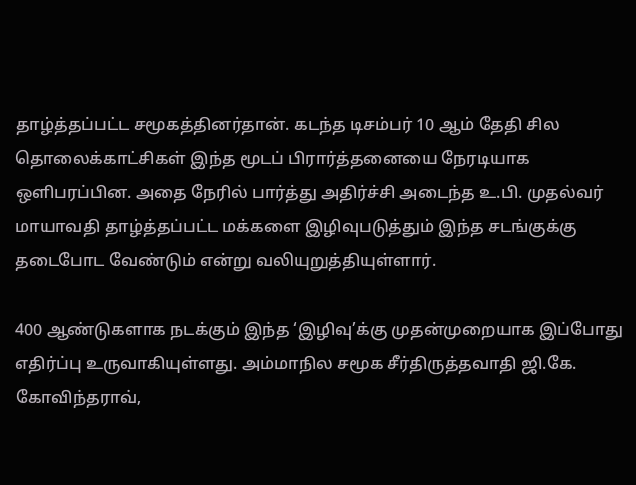தாழ்த்தப்பட்ட சமூகத்தினர்தான். கடந்த டிசம்பர் 10 ஆம் தேதி சில தொலைக்காட்சிகள் இந்த மூடப் பிரார்த்தனையை நேரடியாக ஒளிபரப்பின. அதை நேரில் பார்த்து அதிர்ச்சி அடைந்த உ.பி. முதல்வர் மாயாவதி தாழ்த்தப்பட்ட மக்களை இழிவுபடுத்தும் இந்த சடங்குக்கு தடைபோட வேண்டும் என்று வலியுறுத்தியுள்ளார்.

400 ஆண்டுகளாக நடக்கும் இந்த ‘இழிவு’க்கு முதன்முறையாக இப்போது எதிர்ப்பு உருவாகியுள்ளது. அம்மாநில சமூக சீர்திருத்தவாதி ஜி.கே. கோவிந்தராவ்,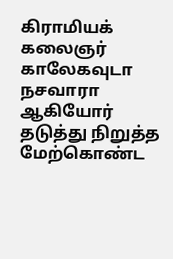கிராமியக் கலைஞர் காலேகவுடா நசவாரா ஆகியோர் தடுத்து நிறுத்த மேற்கொண்ட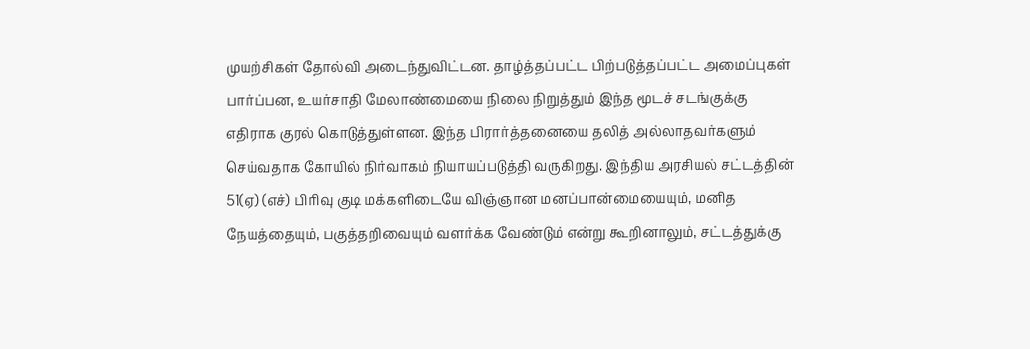முயற்சிகள் தோல்வி அடைந்துவிட்டன. தாழ்த்தப்பட்ட பிற்படுத்தப்பட்ட அமைப்புகள் பார்ப்பன, உயர்சாதி மேலாண்மையை நிலை நிறுத்தும் இந்த மூடச் சடங்குக்கு எதிராக குரல் கொடுத்துள்ளன. இந்த பிரார்த்தனையை தலித் அல்லாதவர்களும் செய்வதாக கோயில் நிர்வாகம் நியாயப்படுத்தி வருகிறது. இந்திய அரசியல் சட்டத்தின் 51(ஏ) (எச்) பிரிவு குடி மக்களிடையே விஞ்ஞான மனப்பான்மையையும், மனித நேயத்தையும், பகுத்தறிவையும் வளர்க்க வேண்டும் என்று கூறினாலும், சட்டத்துக்கு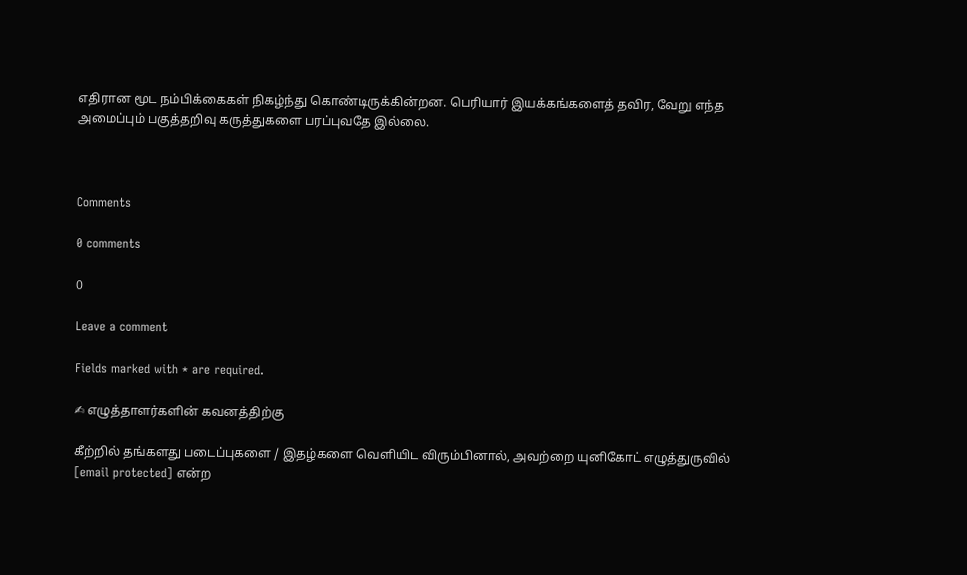எதிரான மூட நம்பிக்கைகள் நிகழ்ந்து கொண்டிருக்கின்றன. பெரியார் இயக்கங்களைத் தவிர, வேறு எந்த அமைப்பும் பகுத்தறிவு கருத்துகளை பரப்புவதே இல்லை.



Comments

0 comments

0

Leave a comment

Fields marked with * are required.

✍ எழுத்தாளர்களின் கவனத்திற்கு

கீற்றில் தங்களது படைப்புகளை / இதழ்களை வெளியிட விரும்பினால், அவற்றை யுனிகோட் எழுத்துருவில் [email protected] என்ற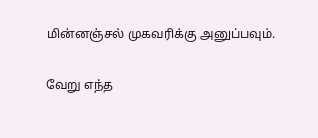மின்னஞ்சல் முகவரிக்கு அனுப்பவும்.

வேறு எந்த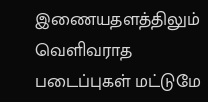இணையதளத்திலும் வெளிவராத படைப்புகள் மட்டுமே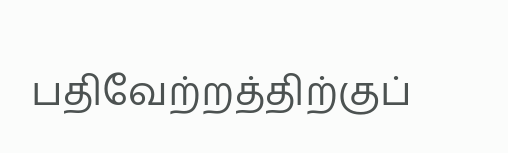பதிவேற்றத்திற்குப்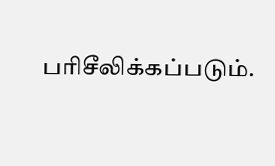பரிசீலிக்கப்படும்.